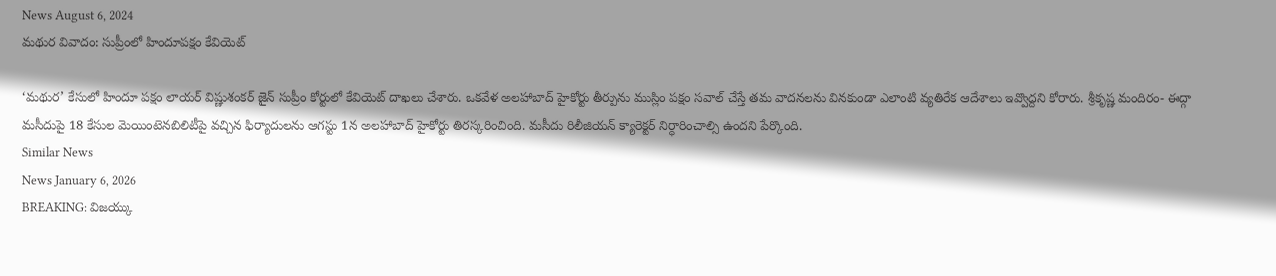News August 6, 2024
మథుర వివాదం: సుప్రీంలో హిందూపక్షం కేవియెట్

‘మథుర’ కేసులో హిందూ పక్షం లాయర్ విష్ణుశంకర్ జైన్ సుప్రీం కోర్టులో కేవియెట్ దాఖలు చేశారు. ఒకవేళ అలహాబాద్ హైకోర్టు తీర్పును ముస్లిం పక్షం సవాల్ చేస్తే తమ వాదనలను వినకుండా ఎలాంటి వ్యతిరేక ఆదేశాలు ఇవ్వొద్దని కోరారు. శ్రీకృష్ణ మందిరం- ఈద్గా మసీదుపై 18 కేసుల మెయింటెనబిలిటీపై వచ్చిన ఫిర్యాదులను ఆగస్టు 1న అలహాబాద్ హైకోర్టు తిరస్కరించింది. మసీదు రిలీజియన్ క్యారెక్టర్ నిర్ధారించాల్సి ఉందని పేర్కొంది.
Similar News
News January 6, 2026
BREAKING: విజయ్కు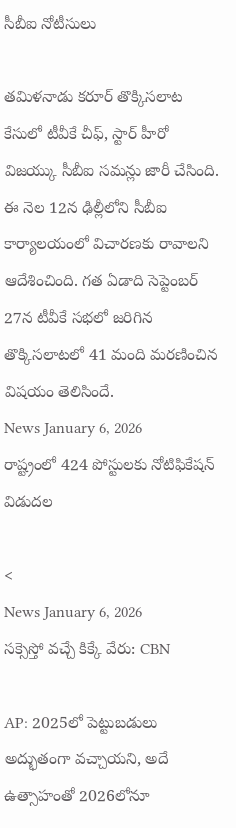సీబీఐ నోటీసులు

తమిళనాడు కరూర్ తొక్కిసలాట కేసులో టీవీకే చీఫ్, స్టార్ హీరో విజయ్కు సీబీఐ సమన్లు జారీ చేసింది. ఈ నెల 12న ఢిల్లీలోని సీబీఐ కార్యాలయంలో విచారణకు రావాలని ఆదేశించింది. గత ఏడాది సెప్టెంబర్ 27న టీవీకే సభలో జరిగిన తొక్కిసలాటలో 41 మంది మరణించిన విషయం తెలిసిందే.
News January 6, 2026
రాష్ట్రంలో 424 పోస్టులకు నోటిఫికేషన్ విడుదల

<
News January 6, 2026
సక్సెస్తో వచ్చే కిక్కే వేరు: CBN

AP: 2025లో పెట్టుబడులు అద్భుతంగా వచ్చాయని, అదే ఉత్సాహంతో 2026లోనూ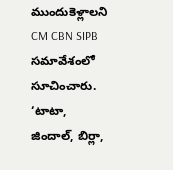ముందుకెళ్లాలని CM CBN SIPB సమావేశంలో సూచించారు. ‘టాటా, జిందాల్, బిర్లా,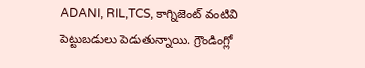ADANI, RIL,TCS, కాగ్నిజెంట్ వంటివి పెట్టుబడులు పెడుతున్నాయి. గ్రౌండింగ్లో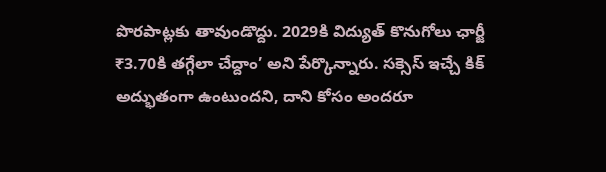పొరపాట్లకు తావుండొద్దు. 2029కి విద్యుత్ కొనుగోలు ఛార్జీ ₹3.70కి తగ్గేలా చేద్దాం’ అని పేర్కొన్నారు. సక్సెస్ ఇచ్చే కిక్ అద్భుతంగా ఉంటుందని, దాని కోసం అందరూ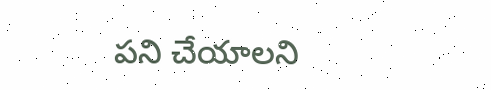పని చేయాలని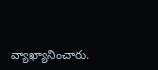వ్యాఖ్యానించారు.